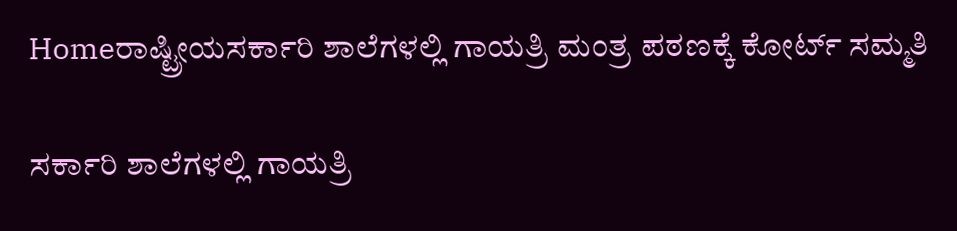Homeರಾಷ್ಟ್ರೀಯಸರ್ಕಾರಿ ಶಾಲೆಗಳಲ್ಲಿ ಗಾಯತ್ರಿ ಮಂತ್ರ ಪಠಣಕ್ಕೆ ಕೋರ್ಟ್‌ ಸಮ್ಮತಿ

ಸರ್ಕಾರಿ ಶಾಲೆಗಳಲ್ಲಿ ಗಾಯತ್ರಿ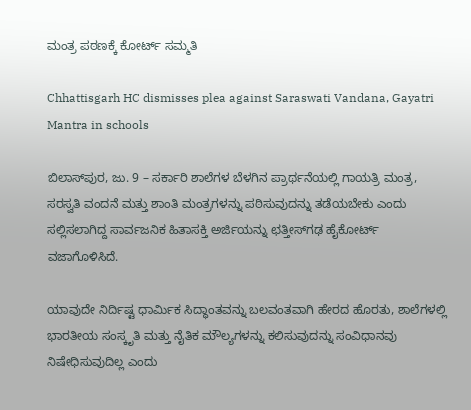ಮಂತ್ರ ಪಠಣಕ್ಕೆ ಕೋರ್ಟ್‌ ಸಮ್ಮತಿ

Chhattisgarh HC dismisses plea against Saraswati Vandana, Gayatri Mantra in schools

ಬಿಲಾಸ್‌‍ಪುರ, ಜು. 9 – ಸರ್ಕಾರಿ ಶಾಲೆಗಳ ಬೆಳಗಿನ ಪ್ರಾರ್ಥನೆಯಲ್ಲಿ ಗಾಯತ್ರಿ ಮಂತ್ರ, ಸರಸ್ವತಿ ವಂದನೆ ಮತ್ತು ಶಾಂತಿ ಮಂತ್ರಗಳನ್ನು ಪಠಿಸುವುದನ್ನು ತಡೆಯಬೇಕು ಎಂದು ಸಲ್ಲಿಸಲಾಗಿದ್ದ ಸಾರ್ವಜನಿಕ ಹಿತಾಸಕ್ತಿ ಅರ್ಜಿಯನ್ನು ಛತ್ತೀಸ್‌‍ಗಢ ಹೈಕೋರ್ಟ್‌ ವಜಾಗೊಳಿಸಿದೆ.

ಯಾವುದೇ ನಿರ್ದಿಷ್ಟ ಧಾರ್ಮಿಕ ಸಿದ್ಧಾಂತವನ್ನು ಬಲವಂತವಾಗಿ ಹೇರದ ಹೊರತು, ಶಾಲೆಗಳಲ್ಲಿ ಭಾರತೀಯ ಸಂಸ್ಕೃತಿ ಮತ್ತು ನೈತಿಕ ಮೌಲ್ಯಗಳನ್ನು ಕಲಿಸುವುದನ್ನು ಸಂವಿಧಾನವು ನಿಷೇಧಿಸುವುದಿಲ್ಲ ಎಂದು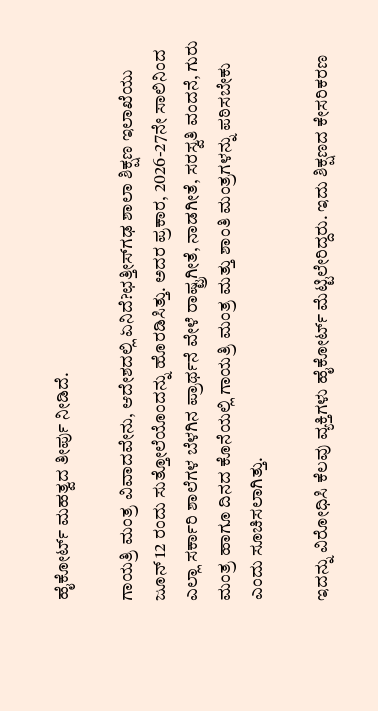ಹೈಕೋರ್ಟ್‌ ಮಹತ್ವದ ತೀರ್ಪು ನೀಡಿದೆ.

ಗಾಯತ್ರಿ ಮಂತ್ರ ವಿವಾದವೇನು, ಆದೇಶದಲ್ಲಿ ಏನಿದೆ?ಛತ್ತೀಸ್‌‍ಗಢ ಶಾಲಾ ಶಿಕ್ಷಣ ಇಲಾಖೆಯು ಜೂನ್‌ 12 ರಂದು ಸುತ್ತೋಲೆಯೊಂದನ್ನು ಹೊರಡಿಸಿತ್ತು. ಅದರ ಪ್ರಕಾರ, 2026-27ನೇ ಸಾಲಿನಿಂದ ಎಲ್ಲಾ ಸರ್ಕಾರಿ ಶಾಲೆಗಳ ಬೆಳಗಿನ ಪ್ರಾರ್ಥನೆ ವೇಳೆ ರಾಷ್ಟ್ರಗೀತೆ, ನಾಡಗೀತೆ, ಸರಸ್ವತಿ ವಂದನೆ, ಗುರು ಮಂತ್ರ ಹಾಗೂ ದಿನದ ಕೊನೆಯಲ್ಲಿ ಗಾಯತ್ರಿ ಮಂತ್ರ ಮತ್ತು ಶಾಂತಿ ಮಂತ್ರಗಳನ್ನು ಪಠಿಸಬೇಕು ಎಂದು ಸೂಚಿಸಲಾಗಿತ್ತು.

ಇದನ್ನು ವಿರೋಧಿಸಿ ಕೆಲವು ವ್ಯಕ್ತಿಗಳು ಹೈಕೋರ್ಟ್‌ ಮೆಟ್ಟಿಲೇರಿದ್ದರು. ಇದು ಶಿಕ್ಷಣದ ಕೇಸರಿಕರಣ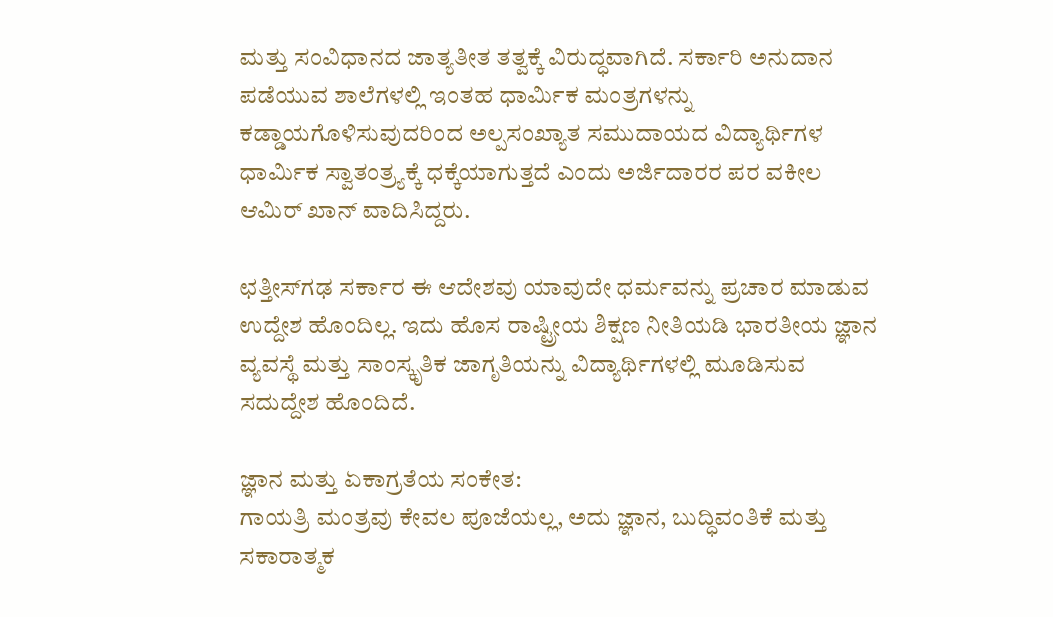ಮತ್ತು ಸಂವಿಧಾನದ ಜಾತ್ಯತೀತ ತತ್ವಕ್ಕೆ ವಿರುದ್ಧವಾಗಿದೆ. ಸರ್ಕಾರಿ ಅನುದಾನ ಪಡೆಯುವ ಶಾಲೆಗಳಲ್ಲಿ ಇಂತಹ ಧಾರ್ಮಿಕ ಮಂತ್ರಗಳನ್ನು ಕಡ್ಡಾಯಗೊಳಿಸುವುದರಿಂದ ಅಲ್ಪಸಂಖ್ಯಾತ ಸಮುದಾಯದ ವಿದ್ಯಾರ್ಥಿಗಳ ಧಾರ್ಮಿಕ ಸ್ವಾತಂತ್ರ್ಯಕ್ಕೆ ಧಕ್ಕೆಯಾಗುತ್ತದೆ ಎಂದು ಅರ್ಜಿದಾರರ ಪರ ವಕೀಲ ಆಮಿರ್‌ ಖಾನ್‌ ವಾದಿಸಿದ್ದರು.

ಛತ್ತೀಸ್‌‍ಗಢ ಸರ್ಕಾರ ಈ ಆದೇಶವು ಯಾವುದೇ ಧರ್ಮವನ್ನು ಪ್ರಚಾರ ಮಾಡುವ ಉದ್ದೇಶ ಹೊಂದಿಲ್ಲ. ಇದು ಹೊಸ ರಾಷ್ಟ್ರೀಯ ಶಿಕ್ಷಣ ನೀತಿಯಡಿ ಭಾರತೀಯ ಜ್ಞಾನ ವ್ಯವಸ್ಥೆ ಮತ್ತು ಸಾಂಸ್ಕೃತಿಕ ಜಾಗೃತಿಯನ್ನು ವಿದ್ಯಾರ್ಥಿಗಳಲ್ಲಿ ಮೂಡಿಸುವ ಸದುದ್ದೇಶ ಹೊಂದಿದೆ.

ಜ್ಞಾನ ಮತ್ತು ಏಕಾಗ್ರತೆಯ ಸಂಕೇತ:
ಗಾಯತ್ರಿ ಮಂತ್ರವು ಕೇವಲ ಪೂಜೆಯಲ್ಲ, ಅದು ಜ್ಞಾನ, ಬುದ್ಧಿವಂತಿಕೆ ಮತ್ತು ಸಕಾರಾತ್ಮಕ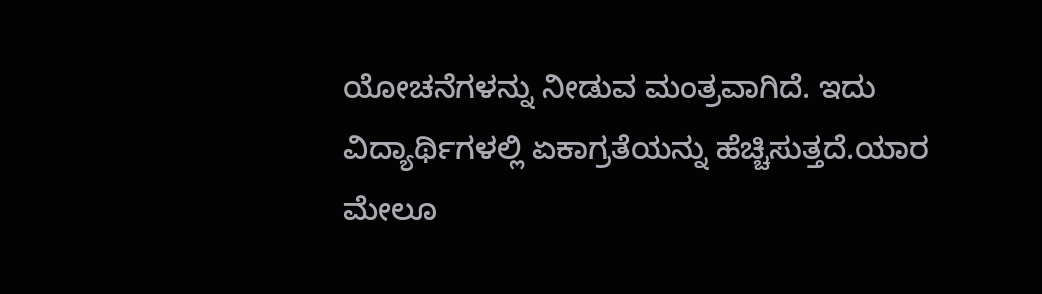ಯೋಚನೆಗಳನ್ನು ನೀಡುವ ಮಂತ್ರವಾಗಿದೆ. ಇದು ವಿದ್ಯಾರ್ಥಿಗಳಲ್ಲಿ ಏಕಾಗ್ರತೆಯನ್ನು ಹೆಚ್ಚಿಸುತ್ತದೆ.ಯಾರ ಮೇಲೂ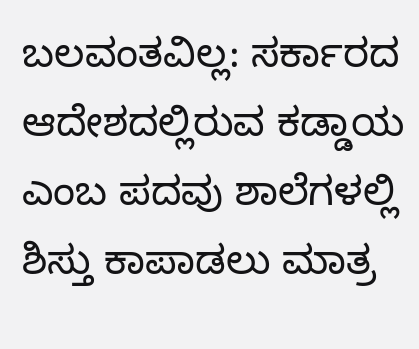ಬಲವಂತವಿಲ್ಲ: ಸರ್ಕಾರದ ಆದೇಶದಲ್ಲಿರುವ ಕಡ್ಡಾಯ ಎಂಬ ಪದವು ಶಾಲೆಗಳಲ್ಲಿ ಶಿಸ್ತು ಕಾಪಾಡಲು ಮಾತ್ರ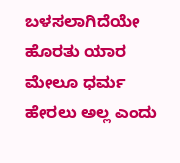ಬಳಸಲಾಗಿದೆಯೇ ಹೊರತು ಯಾರ ಮೇಲೂ ಧರ್ಮ ಹೇರಲು ಅಲ್ಲ ಎಂದು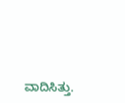ವಾದಿಸಿತ್ತು.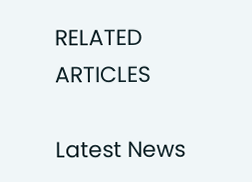RELATED ARTICLES

Latest News